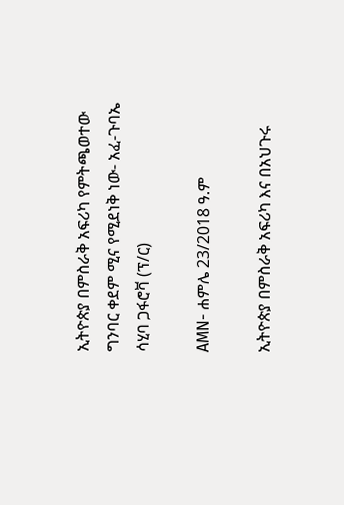ኢትዮጵያ በምስራቅ አፍሪካ የምትጫወተው ግንባር ቀደም ሚና የሚደነቅ ነው- አፈ-ጉባኤ ሳሂባ ጋፋሮቫ (ፕ/ር)

AMN- ሐምሌ 23/2018 ዓ.ም

ኢትዮጵያ በምስራቅ አፍሪካ እና በአህጉሩ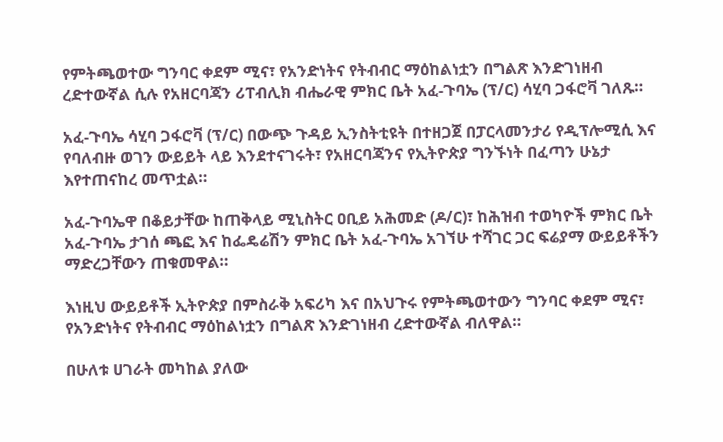የምትጫወተው ግንባር ቀደም ሚና፣ የአንድነትና የትብብር ማዕከልነቷን በግልጽ እንድገነዘብ ረድተውኛል ሲሉ የአዘርባጃን ሪፐብሊክ ብሔራዊ ምክር ቤት አፈ-ጉባኤ (ፕ/ር) ሳሂባ ጋፋሮቫ ገለጹ።

አፈ-ጉባኤ ሳሂባ ጋፋሮቫ (ፕ/ር) በውጭ ጉዳይ ኢንስትቲዩት በተዘጋጀ በፓርላመንታሪ የዲፕሎሚሲ እና የባለብዙ ወገን ውይይት ላይ እንደተናገሩት፣ የአዘርባጃንና የኢትዮጵያ ግንኙነት በፈጣን ሁኔታ እየተጠናከረ መጥቷል።

አፈ-ጉባኤዋ በቆይታቸው ከጠቅላይ ሚኒስትር ዐቢይ አሕመድ (ዶ/ር)፣ ከሕዝብ ተወካዮች ምክር ቤት አፈ-ጉባኤ ታገሰ ጫፎ እና ከፌዴሬሽን ምክር ቤት አፈ-ጉባኤ አገኘሁ ተሻገር ጋር ፍሬያማ ውይይቶችን ማድረጋቸውን ጠቁመዋል።

እነዚህ ውይይቶች ኢትዮጵያ በምስራቅ አፍሪካ እና በአህጉሩ የምትጫወተውን ግንባር ቀደም ሚና፣ የአንድነትና የትብብር ማዕከልነቷን በግልጽ እንድገነዘብ ረድተውኛል ብለዋል።

በሁለቱ ሀገራት መካከል ያለው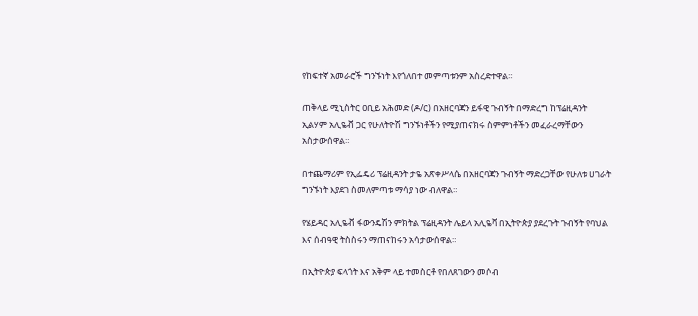የከፍተኛ አመራሮች ግንኙነት እየጎለበተ መምጣቱንም አስረድተዋል።

ጠቅላይ ሚኒስትር ዐቢይ አሕመድ (ዶ/ር) በአዘርባጃን ይፋዊ ጉብኝት በማድረግ ከፕሬዚዳንት ኢልሃም አሊዬቭ ጋር የሁለትዮሽ ግንኙነቶችን የሚያጠናክሩ ስምምነቶችን መፈራረማቸውን አስታውሰዋል።

በተጨማሪም የኢፌዴሪ ፕሬዚዳንት ታዬ አጽቀሥላሴ በአዘርባጃን ጉብኝት ማድረጋቸው የሁለቱ ሀገራት ግንኙነት እያደገ ስመለምጣቱ ማሳያ ነው ብለዋል።

የሄይዳር አሊዬቭ ፋውንዴሽን ምክትል ፕሬዚዳንት ሌይላ አሊዬቫ በኢትዮጵያ ያደረጉት ጉብኝት የባህል እና ሰብዓዊ ትስስሩን ማጠናከሩን አሳታውሰዋል።

በኢትዮጵያ ፍላጎት እና አቅም ላይ ተመስርቶ የበለጸገውን መሶብ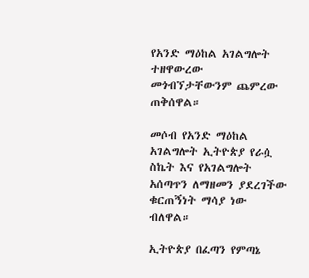የአንድ ማዕከል አገልግሎት ተዘዋውረው መጎብኘታቸውንም ጨምረው ጠቅሰዋል።

መሶብ የአንድ ማዕከል አገልግሎት ኢትዮጵያ የራሷ ስኬት እና የአገልግሎት አሰጣጥን ለማዘመን ያደረገችው ቁርጠኝነት ማሳያ ነው ብለዋል።

ኢትዮጵያ በፈጣን የምጣኔ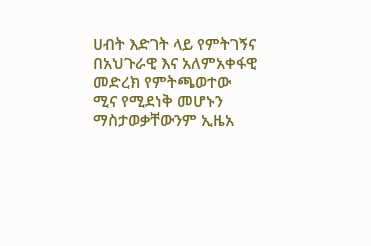ሀብት እድገት ላይ የምትገኝና በአህጉራዊ እና አለምአቀፋዊ መድረክ የምትጫወተው ሚና የሚደነቅ መሆኑን ማስታወቃቸውንም ኢዜአ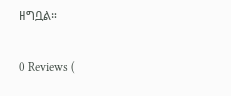ዘግቧል።

0 Reviews (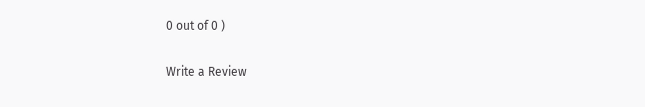0 out of 0 )

Write a Review